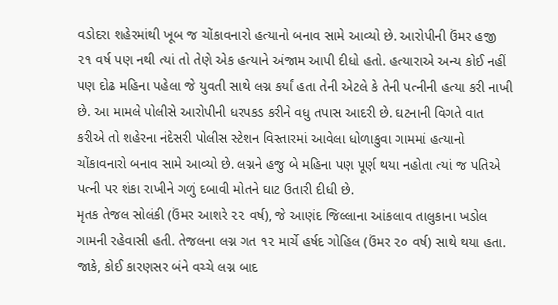વડોદરા શહેરમાંથી ખૂબ જ ચોંકાવનારો હત્યાનો બનાવ સામે આવ્યો છે. આરોપીની ઉંમર હજી ૨૧ વર્ષ પણ નથી ત્યાં તો તેણે એક હત્યાને અંજામ આપી દીધો હતો. હત્યારાએ અન્ય કોઈ નહીં પણ દોઢ મહિના પહેલા જે યુવતી સાથે લગ્ન કર્યાં હતા તેની એટલે કે તેની પત્નીની હત્યા કરી નાખી છે. આ મામલે પોલીસે આરોપીની ધરપકડ કરીને વધુ તપાસ આદરી છે. ઘટનાની વિગતે વાત કરીએ તો શહેરના નંદેસરી પોલીસ સ્ટેશન વિસ્તારમાં આવેલા ધોળાકુવા ગામમાં હત્યાનો ચોંકાવનારો બનાવ સામે આવ્યો છે. લગ્નને હજુ બે મહિના પણ પૂર્ણ થયા નહોતા ત્યાં જ પતિએ પત્ની પર શંકા રાખીને ગળું દબાવી મોતને ઘાટ ઉતારી દીધી છે.
મૃતક તેજલ સોલંકી (ઉંમર આશરે ૨૨ વર્ષ), જે આણંદ જિલ્લાના આંકલાવ તાલુકાના ખડોલ ગામની રહેવાસી હતી. તેજલના લગ્ન ગત ૧૨ માર્ચે હર્ષદ ગોહિલ (ઉંમર ૨૦ વર્ષ) સાથે થયા હતા. જાકે, કોઈ કારણસર બંને વચ્ચે લગ્ન બાદ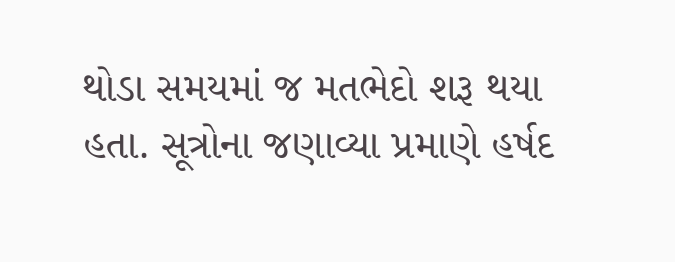થોડા સમયમાં જ મતભેદો શરૂ થયા હતા. સૂત્રોના જણાવ્યા પ્રમાણે હર્ષદ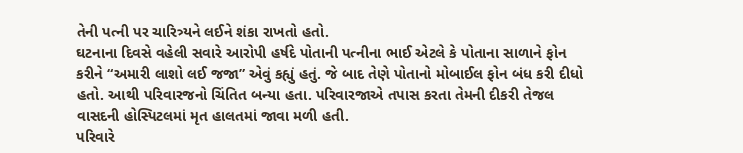તેની પત્ની પર ચારિત્ર્યને લઈને શંકા રાખતો હતો.
ઘટનાના દિવસે વહેલી સવારે આરોપી હર્ષદે પોતાની પત્નીના ભાઈ એટલે કે પોતાના સાળાને ફોન કરીને “અમારી લાશો લઈ જજા” એવું કહ્યું હતું. જે બાદ તેણે પોતાનો મોબાઈલ ફોન બંધ કરી દીધો હતો. આથી પરિવારજનો ચિંતિત બન્યા હતા. પરિવારજાએ તપાસ કરતા તેમની દીકરી તેજલ વાસદની હોસ્પિટલમાં મૃત હાલતમાં જાવા મળી હતી.
પરિવારે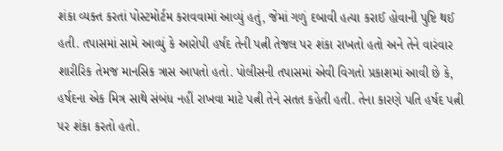શંકા વ્યક્ત કરતાં પોસ્ટમોર્ટમ કરાવવામાં આવ્યું હતું, જેમાં ગળું દબાવી હત્યા કરાઈ હોવાની પુષ્ટિ થઈ હતી. તપાસમાં સામે આવ્યું કે આરોપી હર્ષદ તેની પત્ની તેજલ પર શંકા રાખતો હતો અને તેને વારંવાર શારીરિક તેમજ માનસિક ત્રાસ આપતો હતો. પોલીસની તપાસમાં એવી વિગતો પ્રકાશમાં આવી છે કે, હર્ષદના એક મિત્ર સાથે સંબંધ નહીં રાખવા માટે પત્ની તેને સતત કહેતી હતી. તેના કારણે પતિ હર્ષદ પત્ની પર શંકા કરતો હતો.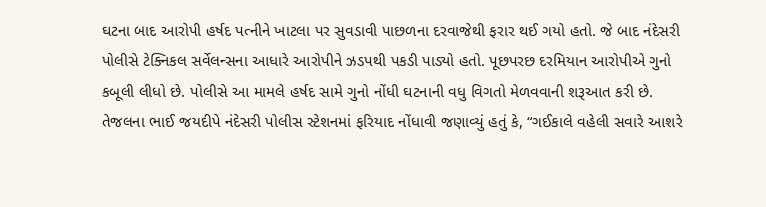ઘટના બાદ આરોપી હર્ષદ પત્નીને ખાટલા પર સુવડાવી પાછળના દરવાજેથી ફરાર થઈ ગયો હતો. જે બાદ નંદેસરી પોલીસે ટેક્નિકલ સર્વેલન્સના આધારે આરોપીને ઝડપથી પકડી પાડ્યો હતો. પૂછપરછ દરમિયાન આરોપીએ ગુનો કબૂલી લીધો છે. પોલીસે આ મામલે હર્ષદ સામે ગુનો નોંધી ઘટનાની વધુ વિગતો મેળવવાની શરૂઆત કરી છે.
તેજલના ભાઈ જયદીપે નંદેસરી પોલીસ સ્ટેશનમાં ફરિયાદ નોંધાવી જણાવ્યું હતું કે, “ગઈકાલે વહેલી સવારે આશરે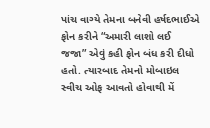પાંચ વાગ્યે તેમના બનેવી હર્ષદભાઈએ ફોન કરીને “અમારી લાશો લઈ જજા” એવું કહી ફોન બંધ કરી દીધો હતો. ત્યારબાદ તેમનો મોબાઇલ સ્વીચ ઓફ આવતો હોવાથી મેં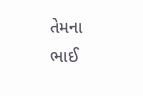તેમના ભાઈ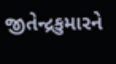જીતેન્દ્રકુમારને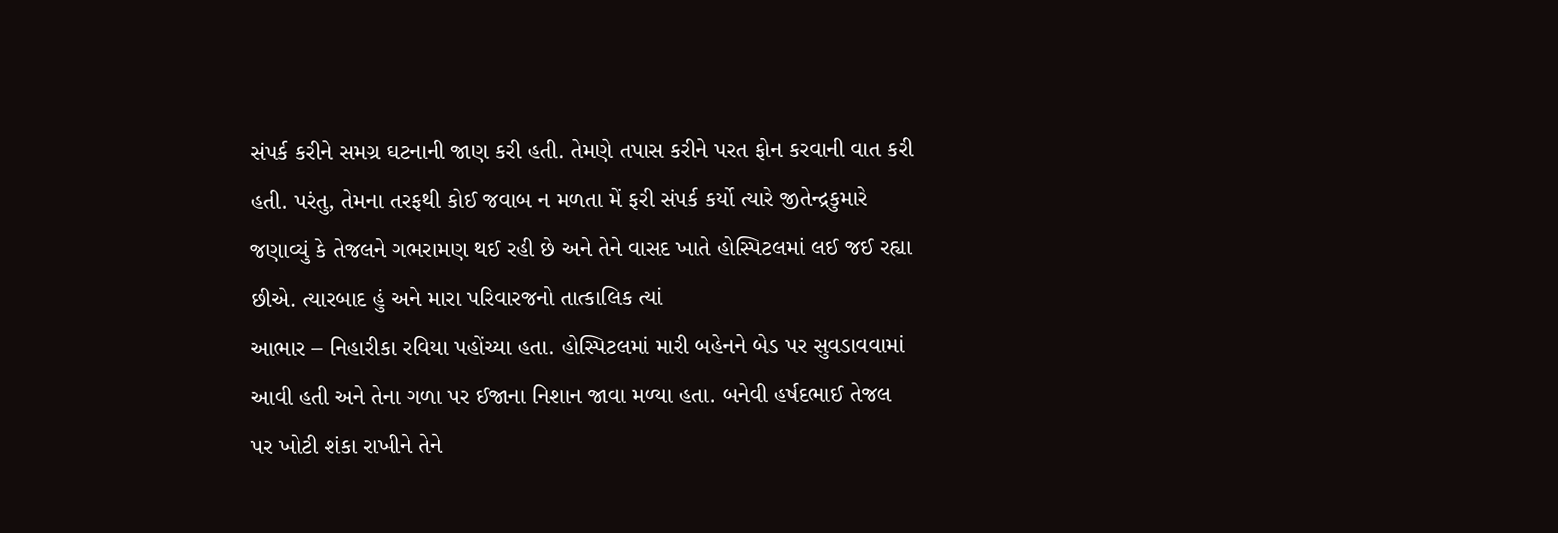સંપર્ક કરીને સમગ્ર ઘટનાની જાણ કરી હતી. તેમણે તપાસ કરીને પરત ફોન કરવાની વાત કરી હતી. પરંતુ, તેમના તરફથી કોઈ જવાબ ન મળતા મેં ફરી સંપર્ક કર્યો ત્યારે જીતેન્દ્રકુમારે જણાવ્યું કે તેજલને ગભરામણ થઈ રહી છે અને તેને વાસદ ખાતે હોસ્પિટલમાં લઈ જઈ રહ્યા છીએ. ત્યારબાદ હું અને મારા પરિવારજનો તાત્કાલિક ત્યાં
આભાર – નિહારીકા રવિયા પહોંચ્યા હતા. હોસ્પિટલમાં મારી બહેનને બેડ પર સુવડાવવામાં આવી હતી અને તેના ગળા પર ઈજાના નિશાન જાવા મળ્યા હતા. બનેવી હર્ષદભાઈ તેજલ પર ખોટી શંકા રાખીને તેને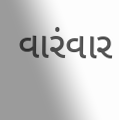વારંવાર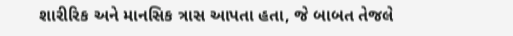શારીરિક અને માનસિક ત્રાસ આપતા હતા, જે બાબત તેજલે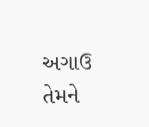અગાઉ તેમને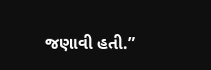જણાવી હતી.”